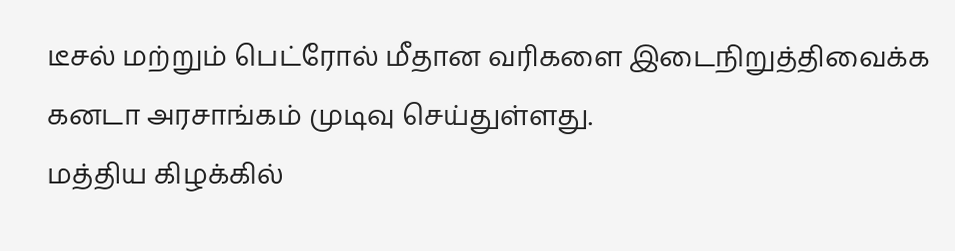டீசல் மற்றும் பெட்ரோல் மீதான வரிகளை இடைநிறுத்திவைக்க கனடா அரசாங்கம் முடிவு செய்துள்ளது.
மத்திய கிழக்கில்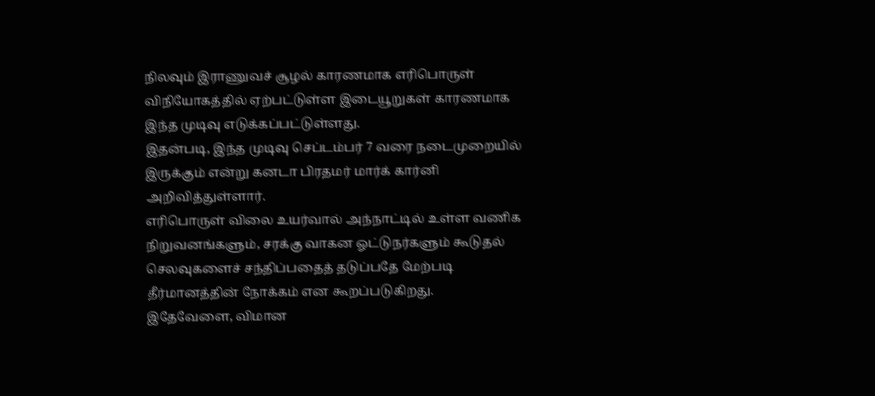நிலவும் இராணுவச் சூழல் காரணமாக எரிபொருள் விநியோகத்தில் ஏற்பட்டுள்ள இடையூறுகள் காரணமாக இந்த முடிவு எடுக்கப்பட்டுள்ளது.
இதன்படி, இந்த முடிவு செப்டம்பர் 7 வரை நடைமுறையில் இருக்கும் என்று கனடா பிரதமர் மார்க் கார்னி அறிவித்துள்ளார்.
எரிபொருள் விலை உயர்வால் அந்நாட்டில் உள்ள வணிக நிறுவனங்களும், சரக்கு வாகன ஓட்டுநர்களும் கூடுதல் செலவுகளைச் சந்திப்பதைத் தடுப்பதே மேற்படி தீர்மானத்தின் நோக்கம் என கூறப்படுகிறது.
இதேவேளை, விமான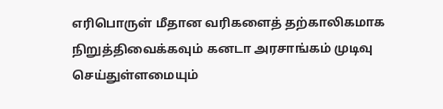எரிபொருள் மீதான வரிகளைத் தற்காலிகமாக நிறுத்திவைக்கவும் கனடா அரசாங்கம் முடிவு செய்துள்ளமையும்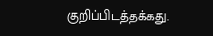குறிப்பிடத்தக்கது.